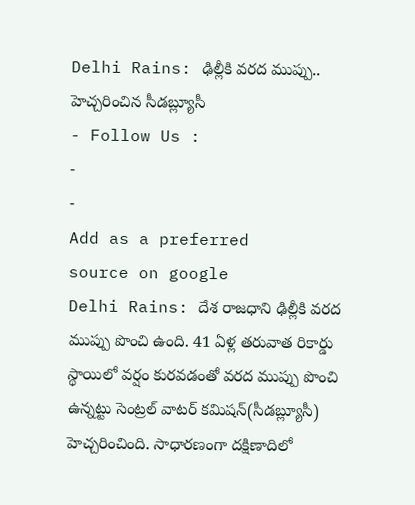Delhi Rains: ఢిల్లీకి వరద ముప్పు.. హెచ్చరించిన సీడబ్ల్యూసీ
- Follow Us :
-
-
Add as a preferred
source on google
Delhi Rains: దేశ రాజధాని ఢిల్లీకి వరద ముప్పు పొంచి ఉంది. 41 ఏళ్ల తరువాత రికార్డు స్థాయిలో వర్షం కురవడంతో వరద ముప్పు పొంచి ఉన్నట్టు సెంట్రల్ వాటర్ కమిషన్(సీడబ్ల్యూసీ) హెచ్చరించింది. సాధారణంగా దక్షిణాదిలో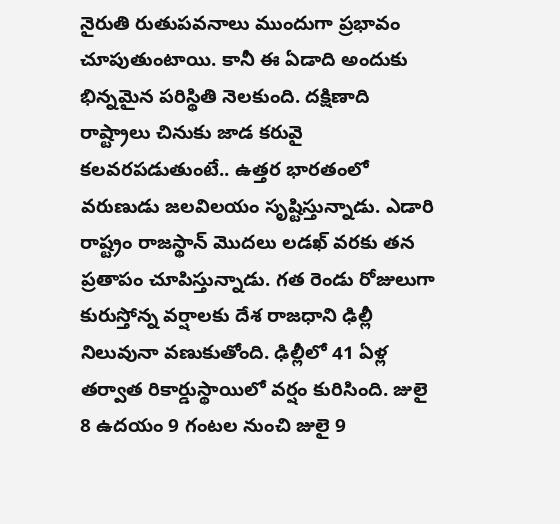నైరుతి రుతుపవనాలు ముందుగా ప్రభావం చూపుతుంటాయి. కానీ ఈ ఏడాది అందుకు భిన్నమైన పరిస్థితి నెలకుంది. దక్షిణాది రాష్ట్రాలు చినుకు జాడ కరువై కలవరపడుతుంటే.. ఉత్తర భారతంలో వరుణుడు జలవిలయం సృష్టిస్తున్నాడు. ఎడారి రాష్ట్రం రాజస్థాన్ మొదలు లడఖ్ వరకు తన ప్రతాపం చూపిస్తున్నాడు. గత రెండు రోజులుగా కురుస్తోన్న వర్షాలకు దేశ రాజధాని ఢిల్లీ నిలువునా వణుకుతోంది. ఢిల్లీలో 41 ఏళ్ల తర్వాత రికార్డుస్థాయిలో వర్షం కురిసింది. జులై 8 ఉదయం 9 గంటల నుంచి జులై 9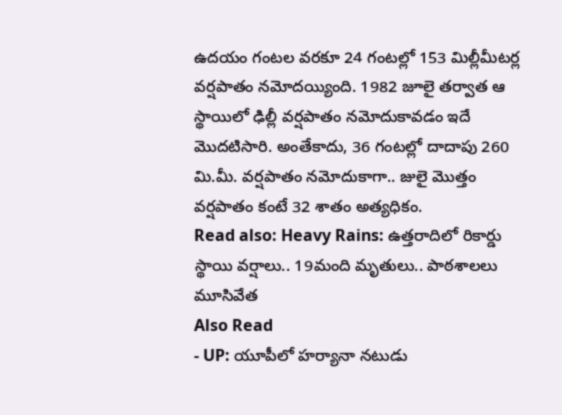ఉదయం గంటల వరకూ 24 గంటల్లో 153 మిల్లీమీటర్ల వర్షపాతం నమోదయ్యింది. 1982 జూలై తర్వాత ఆ స్థాయిలో ఢిల్లీ వర్షపాతం నమోదుకావడం ఇదే మొదటిసారి. అంతేకాదు, 36 గంటల్లో దాదాపు 260 మి.మీ. వర్షపాతం నమోదుకాగా.. జులై మొత్తం వర్షపాతం కంటే 32 శాతం అత్యధికం.
Read also: Heavy Rains: ఉత్తరాదిలో రికార్డు స్థాయి వర్షాలు.. 19మంది మృతులు.. పాఠశాలలు మూసివేత
Also Read
- UP: యూపీలో హర్యానా నటుడు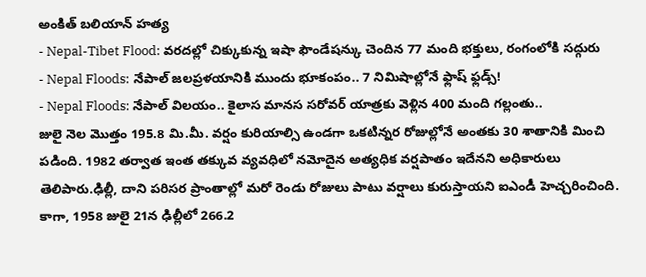అంకిత్ బలియాన్ హత్య
- Nepal-Tibet Flood: వరదల్లో చిక్కుకున్న ఇషా ఫౌండేషన్కు చెందిన 77 మంది భక్తులు, రంగంలోకి సద్గురు
- Nepal Floods: నేపాల్ జలప్రళయానికి ముందు భూకంపం.. 7 నిమిషాల్లోనే ఫ్లాష్ ఫ్లడ్స్!
- Nepal Floods: నేపాల్ విలయం.. కైలాస మానస సరోవర్ యాత్రకు వెళ్లిన 400 మంది గల్లంతు..
జులై నెల మొత్తం 195.8 మి.మీ. వర్షం కురియాల్సి ఉండగా ఒకటిన్నర రోజుల్లోనే అంతకు 30 శాతానికి మించి పడింది. 1982 తర్వాత ఇంత తక్కువ వ్యవధిలో నమోదైన అత్యధిక వర్షపాతం ఇదేనని అధికారులు తెలిపారు.ఢిల్లీ, దాని పరిసర ప్రాంతాల్లో మరో రెండు రోజులు పాటు వర్షాలు కురుస్తాయని ఐఎండీ హెచ్చరించింది.
కాగా, 1958 జులై 21న ఢిల్లీలో 266.2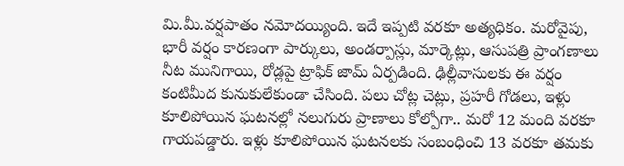మి.మీ.వర్షపాతం నమోదయ్యింది. ఇదే ఇప్పటి వరకూ అత్యధికం. మరోవైపు, భారీ వర్షం కారణంగా పార్కులు, అండర్పాస్లు, మార్కెట్లు, ఆసుపత్రి ప్రాంగణాలు నీట మునిగాయి, రోడ్లపై ట్రాఫిక్ జామ్ ఏర్పడింది. ఢిల్లీవాసులకు ఈ వర్షం కంటిమీద కునుకులేకుండా చేసింది. పలు చోట్ల చెట్లు, ప్రహరీ గోడలు, ఇళ్లు కూలిపోయిన ఘటనల్లో నలుగురు ప్రాణాలు కోల్పోగా.. మరో 12 మంది వరకూ గాయపడ్డారు. ఇళ్లు కూలిపోయిన ఘటనలకు సంబంధించి 13 వరకూ తమకు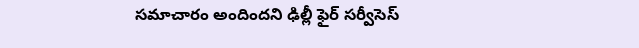సమాచారం అందిందని ఢిల్లీ ఫైర్ సర్వీసెస్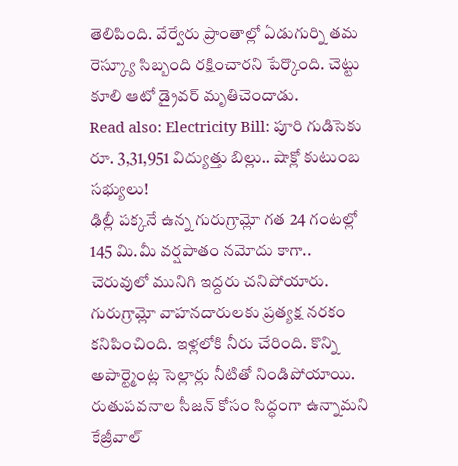తెలిపింది. వేర్వేరు ప్రాంతాల్లో ఏడుగుర్ని తమ రెస్క్యూ సిబ్బంది రక్షించారని పేర్కొంది. చెట్టు కూలి ఆటో డ్రైవర్ మృతిచెందాడు.
Read also: Electricity Bill: పూరి గుడిసెకు రూ. 3,31,951 విద్యుత్తు బిల్లు.. షాక్లో కుటుంబ సభ్యులు!
ఢిల్లీ పక్కనే ఉన్న గురుగ్రామ్లో గత 24 గంటల్లో 145 మి.మీ వర్షపాతం నమోదు కాగా.. చెరువులో మునిగి ఇద్దరు చనిపోయారు. గురుగ్రామ్లో వాహనదారులకు ప్రత్యక్ష నరకం కనిపించింది. ఇళ్లలోకి నీరు చేరింది. కొన్ని అపార్ట్మెంట్ల సెల్లార్లు నీటితో నిండిపోయాయి. రుతుపవనాల సీజన్ కోసం సిద్ధంగా ఉన్నామని కేజ్రీవాల్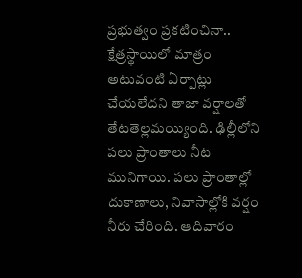ప్రభుత్వం ప్రకటించినా.. క్షేత్రస్థాయిలో మాత్రం అటువంటి ఏర్పాట్లు చేయలేదని తాజా వర్షాలతో తేటతెల్లమయ్యింది. ఢిల్లీలోని పలు ప్రాంతాలు నీట మునిగాయి. పలు ప్రాంతాల్లో దుకాణాలు, నివాసాల్లోకి వర్షం నీరు చేరింది. ఆదివారం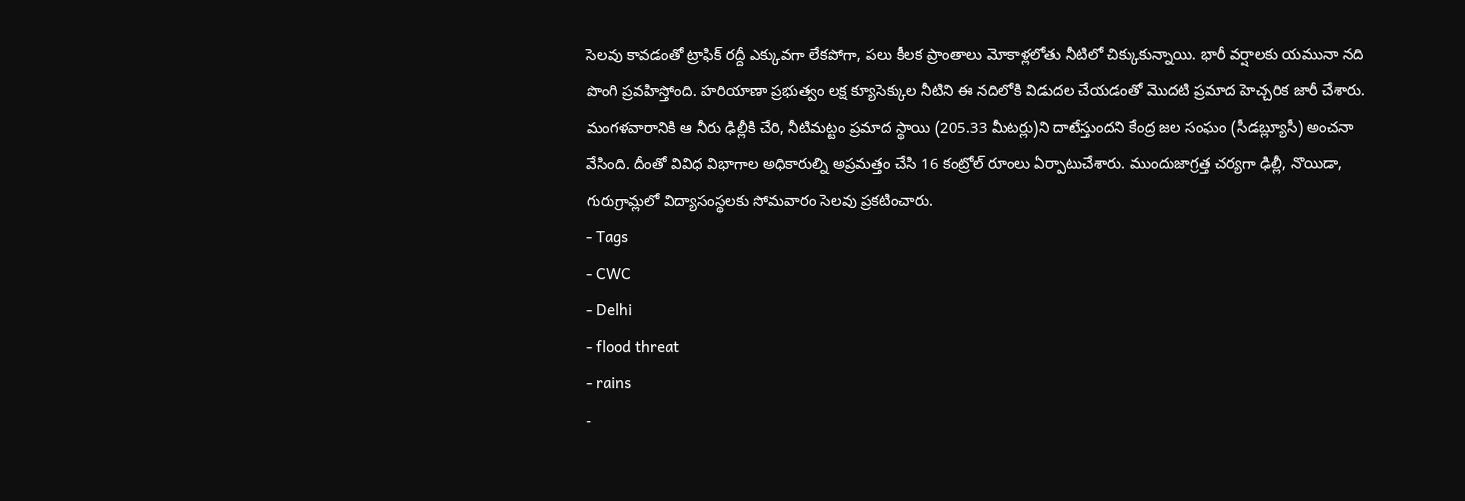సెలవు కావడంతో ట్రాఫిక్ రద్దీ ఎక్కువగా లేకపోగా, పలు కీలక ప్రాంతాలు మోకాళ్లలోతు నీటిలో చిక్కుకున్నాయి. భారీ వర్షాలకు యమునా నది పొంగి ప్రవహిస్తోంది. హరియాణా ప్రభుత్వం లక్ష క్యూసెక్కుల నీటిని ఈ నదిలోకి విడుదల చేయడంతో మొదటి ప్రమాద హెచ్చరిక జారీ చేశారు. మంగళవారానికి ఆ నీరు ఢిల్లీకి చేరి, నీటిమట్టం ప్రమాద స్థాయి (205.33 మీటర్లు)ని దాటేస్తుందని కేంద్ర జల సంఘం (సీడబ్ల్యూసీ) అంచనా వేసింది. దీంతో వివిధ విభాగాల అధికారుల్ని అప్రమత్తం చేసి 16 కంట్రోల్ రూంలు ఏర్పాటుచేశారు. ముందుజాగ్రత్త చర్యగా ఢిల్లీ, నొయిడా, గురుగ్రామ్లలో విద్యాసంస్థలకు సోమవారం సెలవు ప్రకటించారు.
- Tags
- CWC
- Delhi
- flood threat
- rains
-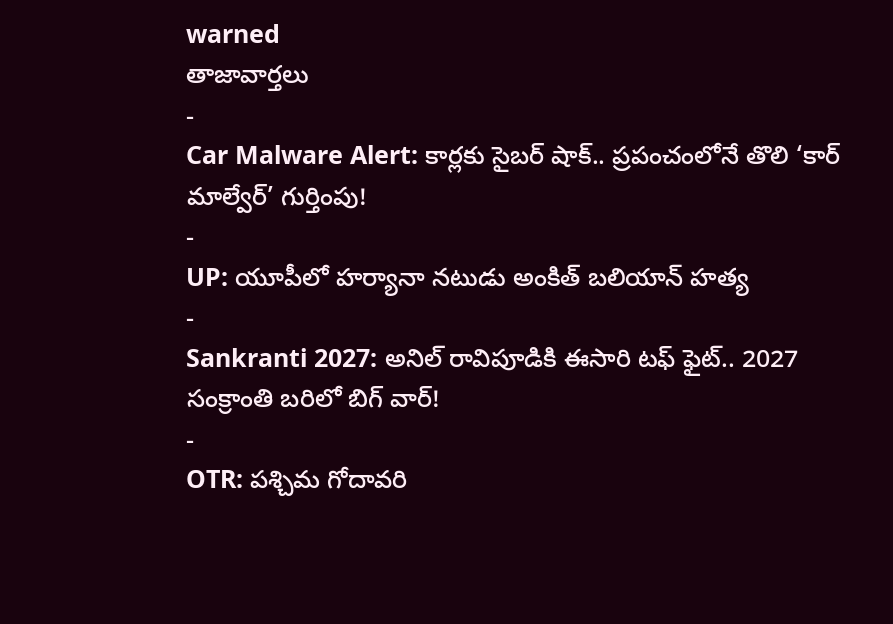warned
తాజావార్తలు
-
Car Malware Alert: కార్లకు సైబర్ షాక్.. ప్రపంచంలోనే తొలి ‘కార్ మాల్వేర్’ గుర్తింపు!
-
UP: యూపీలో హర్యానా నటుడు అంకిత్ బలియాన్ హత్య
-
Sankranti 2027: అనిల్ రావిపూడికి ఈసారి టఫ్ ఫైట్.. 2027 సంక్రాంతి బరిలో బిగ్ వార్!
-
OTR: పశ్చిమ గోదావరి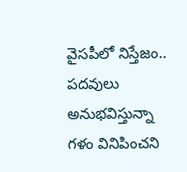వైసపీలో నిస్తేజం.. పదవులు అనుభవిస్తున్నా గళం వినిపించని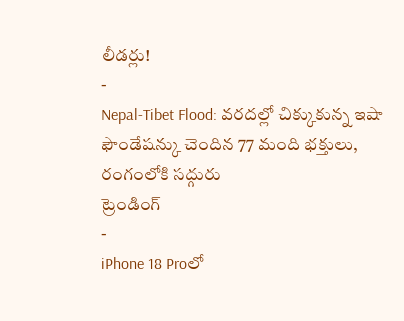లీడర్లు!
-
Nepal-Tibet Flood: వరదల్లో చిక్కుకున్న ఇషా ఫౌండేషన్కు చెందిన 77 మంది భక్తులు, రంగంలోకి సద్గురు
ట్రెండింగ్
-
iPhone 18 Proలో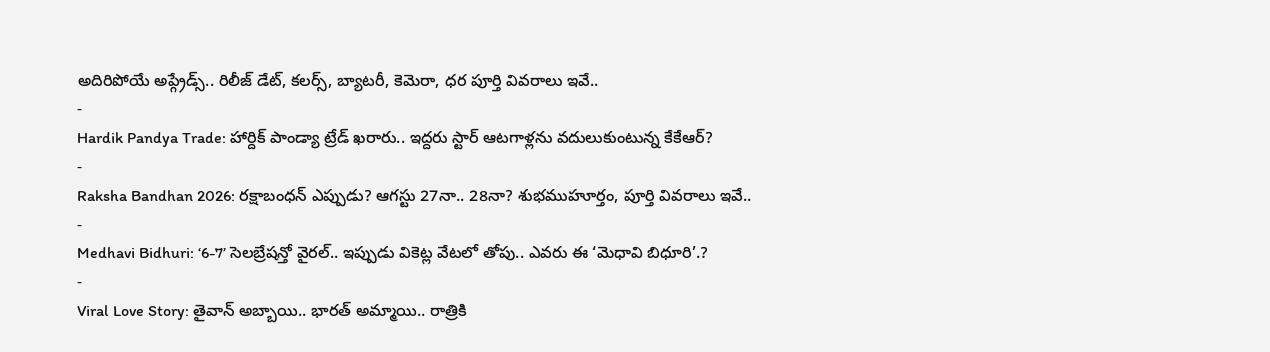అదిరిపోయే అప్గ్రేడ్స్.. రిలీజ్ డేట్, కలర్స్, బ్యాటరీ, కెమెరా, ధర పూర్తి వివరాలు ఇవే..
-
Hardik Pandya Trade: హార్దిక్ పాండ్యా ట్రేడ్ ఖరారు.. ఇద్దరు స్టార్ ఆటగాళ్లను వదులుకుంటున్న కేకేఆర్?
-
Raksha Bandhan 2026: రక్షాబంధన్ ఎప్పుడు? ఆగస్టు 27నా.. 28నా? శుభముహూర్తం, పూర్తి వివరాలు ఇవే..
-
Medhavi Bidhuri: ‘6-7’ సెలబ్రేషన్తో వైరల్.. ఇప్పుడు వికెట్ల వేటలో తోపు.. ఎవరు ఈ ‘మెధావి బిధూరి’.?
-
Viral Love Story: తైవాన్ అబ్బాయి.. భారత్ అమ్మాయి.. రాత్రికి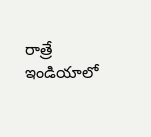రాత్రే ఇండియాలో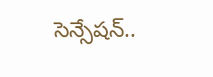సెన్సేషన్..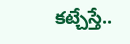కట్చేస్తే..